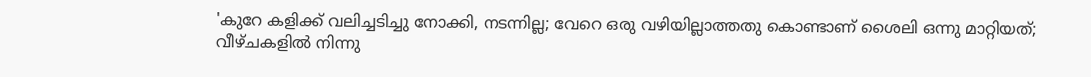'കുറേ കളിക്ക് വലിച്ചടിച്ചു നോക്കി, നടന്നില്ല; വേറെ ഒരു വഴിയില്ലാത്തതു കൊണ്ടാണ് ശൈലി ഒന്നു മാറ്റിയത്; വീഴ്ചകളില്‍ നിന്നു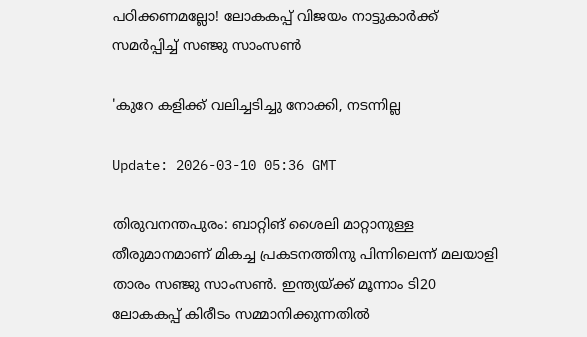പഠിക്കണമല്ലോ! ലോകകപ്പ് വിജയം നാട്ടുകാര്‍ക്ക് സമര്‍പ്പിച്ച് സഞ്ജു സാംസണ്‍

'കുറേ കളിക്ക് വലിച്ചടിച്ചു നോക്കി, നടന്നില്ല

Update: 2026-03-10 05:36 GMT

തിരുവനന്തപുരം: ബാറ്റിങ് ശൈലി മാറ്റാനുള്ള തീരുമാനമാണ് മികച്ച പ്രകടനത്തിനു പിന്നിലെന്ന് മലയാളി താരം സഞ്ജു സാംസണ്‍. ഇന്ത്യയ്ക്ക് മൂന്നാം ടി20 ലോകകപ്പ് കിരീടം സമ്മാനിക്കുന്നതില്‍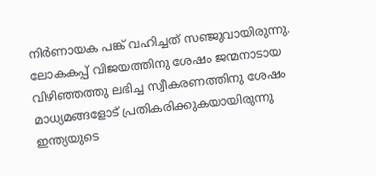നിര്‍ണായക പങ്ക് വഹിച്ചത് സഞ്ജുവായിരുന്നു. ലോകകപ്പ് വിജയത്തിനു ശേഷം ജന്മനാടായ വിഴിഞ്ഞത്തു ലഭിച്ച സ്വീകരണത്തിനു ശേഷം മാധ്യമങ്ങളോട് പ്രതികരിക്കുകയായിരുന്നു ഇന്ത്യയുടെ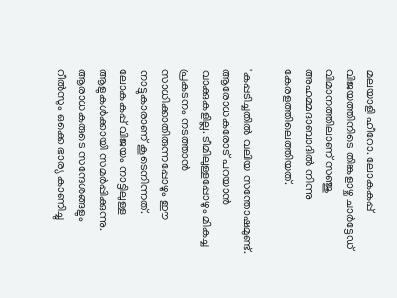മലയാളി ഹീറോ. ലോകകപ്പ് വിജയത്തിനിടെ തിങ്കളാഴ്ച ചാര്‍ട്ടേഡ് വിമാനത്തിലാണ് സഞ്ജു അഹമ്മദാബാദില്‍ നിന്നു കേരളത്തിലെത്തിയത്.

'കപ്പടിച്ചതില്‍ വലിയ സന്തോഷമുണ്ട്. ആരോധകരോട് പറയാന്‍ വാക്കുകളില്ല. ടീമിലുള്ളപ്പോഴും മികച്ച പ്രകടനം നടത്താന്‍ സാധിക്കാതിരുന്നപ്പോഴും ഈ നാട്ടുകാരാണ് കൂടെനിന്നത്. ലോകകപ്പ് വിജയം നാട്ടിലുള്ള ആളുകള്‍ക്കായി സമര്‍പ്പിക്കുന്നു. ആരാധകരുടെ സന്ദേശങ്ങളും റീല്‍സും ഒക്കെ ഭാര്യ കാണിച്ചു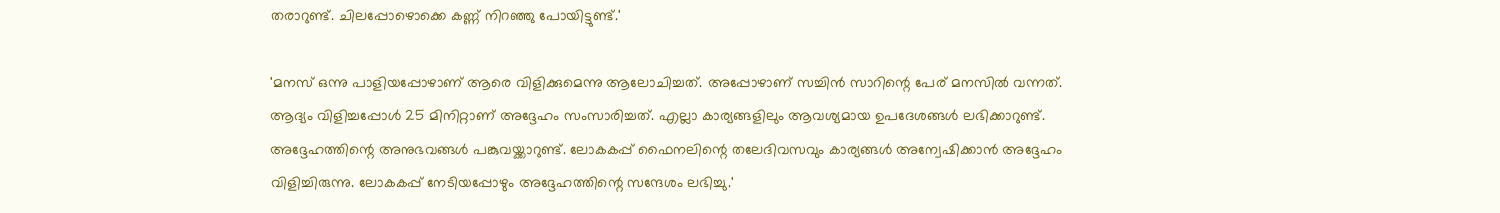തരാറുണ്ട്. ചിലപ്പോഴൊക്കെ കണ്ണ് നിറഞ്ഞു പോയിട്ടുണ്ട്.'

'മനസ് ഒന്നു പാളിയപ്പോഴാണ് ആരെ വിളിക്കുമെന്നു ആലോചിച്ചത്. അപ്പോഴാണ് സച്ചിന്‍ സാറിന്റെ പേര് മനസില്‍ വന്നത്. ആദ്യം വിളിച്ചപ്പോള്‍ 25 മിനിറ്റാണ് അദ്ദേഹം സംസാരിച്ചത്. എല്ലാ കാര്യങ്ങളിലും ആവശ്യമായ ഉപദേശങ്ങള്‍ ലഭിക്കാറുണ്ട്. അദ്ദേഹത്തിന്റെ അനുഭവങ്ങള്‍ പങ്കുവയ്ക്കാറുണ്ട്. ലോകകപ്പ് ഫൈനലിന്റെ തലേദിവസവും കാര്യങ്ങള്‍ അന്വേഷിക്കാന്‍ അദ്ദേഹം വിളിച്ചിരുന്നു. ലോകകപ്പ് നേടിയപ്പോഴും അദ്ദേഹത്തിന്റെ സന്ദേശം ലഭിച്ചു.'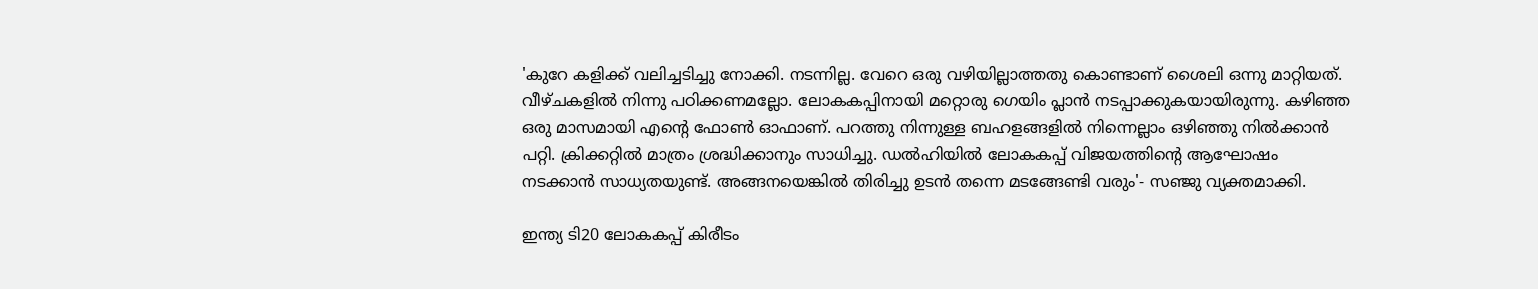'കുറേ കളിക്ക് വലിച്ചടിച്ചു നോക്കി. നടന്നില്ല. വേറെ ഒരു വഴിയില്ലാത്തതു കൊണ്ടാണ് ശൈലി ഒന്നു മാറ്റിയത്. വീഴ്ചകളില്‍ നിന്നു പഠിക്കണമല്ലോ. ലോകകപ്പിനായി മറ്റൊരു ഗെയിം പ്ലാന്‍ നടപ്പാക്കുകയായിരുന്നു. കഴിഞ്ഞ ഒരു മാസമായി എന്റെ ഫോണ്‍ ഓഫാണ്. പറത്തു നിന്നുള്ള ബഹളങ്ങളില്‍ നിന്നെല്ലാം ഒഴിഞ്ഞു നില്‍ക്കാന്‍ പറ്റി. ക്രിക്കറ്റില്‍ മാത്രം ശ്രദ്ധിക്കാനും സാധിച്ചു. ഡല്‍ഹിയില്‍ ലോകകപ്പ് വിജയത്തിന്റെ ആഘോഷം നടക്കാന്‍ സാധ്യതയുണ്ട്. അങ്ങനയെങ്കില്‍ തിരിച്ചു ഉടന്‍ തന്നെ മടങ്ങേണ്ടി വരും'- സഞ്ജു വ്യക്തമാക്കി.

ഇന്ത്യ ടി20 ലോകകപ്പ് കിരീടം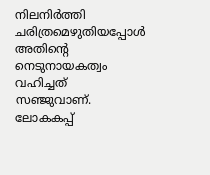നിലനിര്‍ത്തി ചരിത്രമെഴുതിയപ്പോള്‍ അതിന്റെ നെടുനായകത്വം വഹിച്ചത് സഞ്ജുവാണ്. ലോകകപ്പ്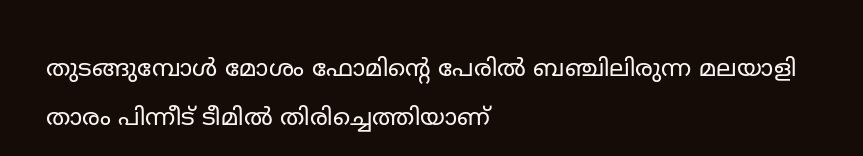തുടങ്ങുമ്പോള്‍ മോശം ഫോമിന്റെ പേരില്‍ ബഞ്ചിലിരുന്ന മലയാളി താരം പിന്നീട് ടീമില്‍ തിരിച്ചെത്തിയാണ്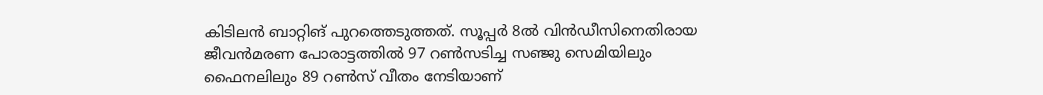കിടിലന്‍ ബാറ്റിങ് പുറത്തെടുത്തത്. സൂപ്പര്‍ 8ല്‍ വിന്‍ഡീസിനെതിരായ ജീവന്‍മരണ പോരാട്ടത്തില്‍ 97 റണ്‍സടിച്ച സഞ്ജു സെമിയിലും ഫൈനലിലും 89 റണ്‍സ് വീതം നേടിയാണ്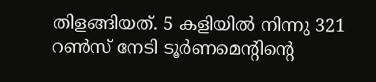തിളങ്ങിയത്. 5 കളിയില്‍ നിന്നു 321 റണ്‍സ് നേടി ടൂര്‍ണമെന്റിന്റെ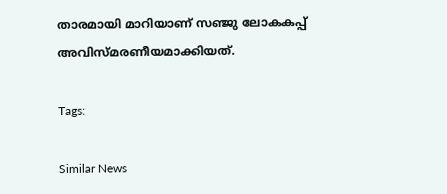താരമായി മാറിയാണ് സഞ്ജു ലോകകപ്പ് അവിസ്മരണീയമാക്കിയത്.

Tags:

Similar News